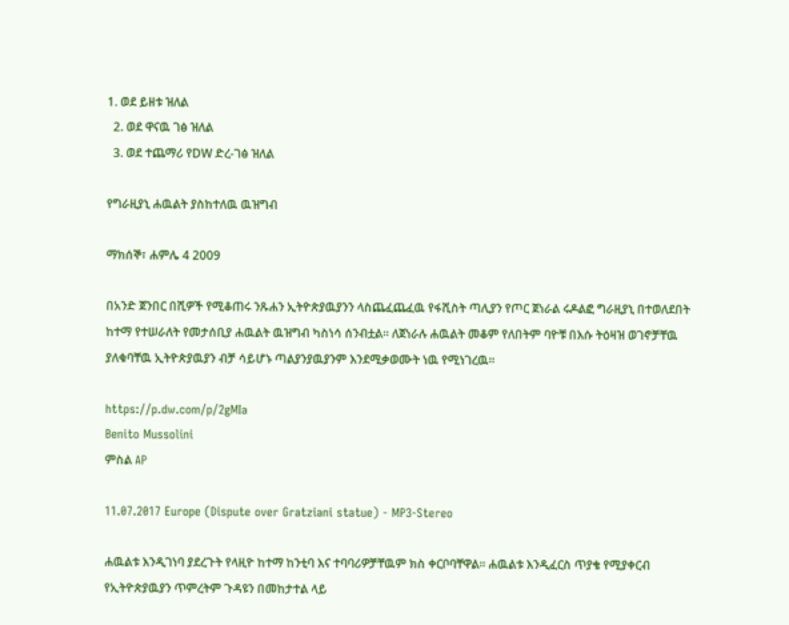1. ወደ ይዘቱ ዝለል
  2. ወደ ዋናዉ ገፅ ዝለል
  3. ወደ ተጨማሪ የDW ድረ-ገፅ ዝለል

የግራዚያኒ ሐዉልት ያስከተለዉ ዉዝግብ

ማክሰኞ፣ ሐምሌ 4 2009

በአንድ ጀንበር በሺዎች የሚቆጠሩ ንጹሐን ኢትዮጵያዉያንን ላስጨፈጨፈዉ የፋሺስት ጣሊያን የጦር ጀነራል ሩዶልፎ ግራዚያኒ በተወለደበት ከተማ የተሠራለት የመታሰቢያ ሐዉልት ዉዝግብ ካስነሳ ሰንብቷል። ለጀነራሉ ሐዉልት መቆም የለበትም ባዮቹ በእሱ ትዕዛዝ ወገኖቻቸዉ ያለቁባቸዉ ኢትዮጵያዉያን ብቻ ሳይሆኑ ጣልያንያዉያንም እንደሚቃወሙት ነዉ የሚነገረዉ።

https://p.dw.com/p/2gMIa
Benito Mussolini
ምስል AP

11.07.2017 Europe (Dispute over Gratziani statue) - MP3-Stereo

ሐዉልቱ እንዲገነባ ያደረጉት የላዚዮ ከተማ ከንቲባ እና ተባባሪዎቻቸዉም ክስ ቀርቦባቸዋል። ሐዉልቱ እንዲፈርስ ጥያቄ የሚያቀርብ የኢትዮጵያዉያን ጥምረትም ጉዳዩን በመከታተል ላይ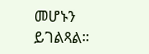መሆኑን ይገልጻል።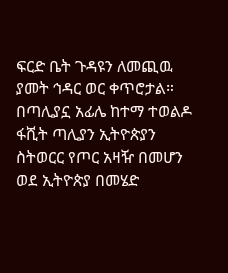ፍርድ ቤት ጉዳዩን ለመጪዉ ያመት ኅዳር ወር ቀጥሮታል። በጣሊያኗ አፊሌ ከተማ ተወልዶ ፋሺት ጣሊያን ኢትዮጵያን ስትወርር የጦር አዛዥ በመሆን ወደ ኢትዮጵያ በመሄድ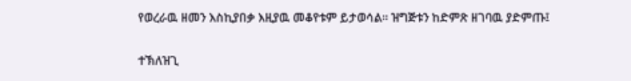የወረራዉ ዘመን እስኪያበቃ እዚያዉ መቆየቱም ይታወሳል። ዝግጅቱን ከድምጽ ዘገባዉ ያድምጡ፤

ተኽለዝጊ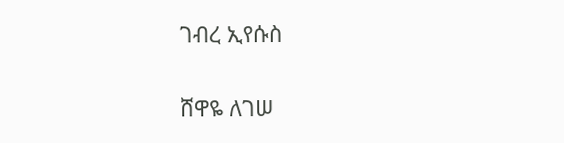ገብረ ኢየሱስ

ሸዋዬ ለገሠ